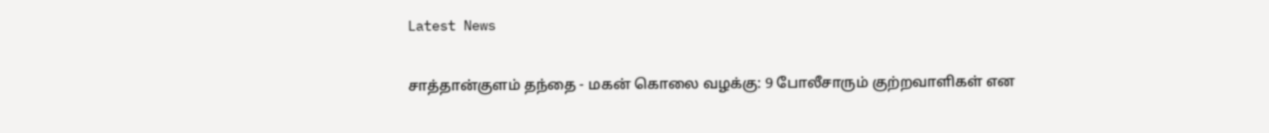Latest News

சாத்தான்குளம் தந்தை - மகன் கொலை வழக்கு: 9 போலீசாரும் குற்றவாளிகள் என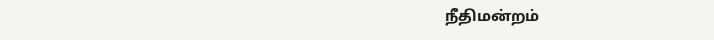நீதிமன்றம்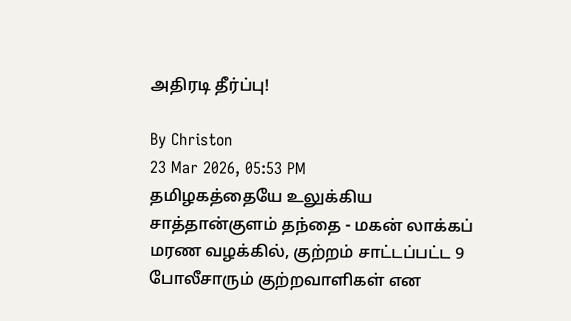அதிரடி தீர்ப்பு!

By Christon
23 Mar 2026, 05:53 PM
தமிழகத்தையே உலுக்கிய சாத்தான்குளம் தந்தை - மகன் லாக்கப் மரண வழக்கில், குற்றம் சாட்டப்பட்ட 9 போலீசாரும் குற்றவாளிகள் என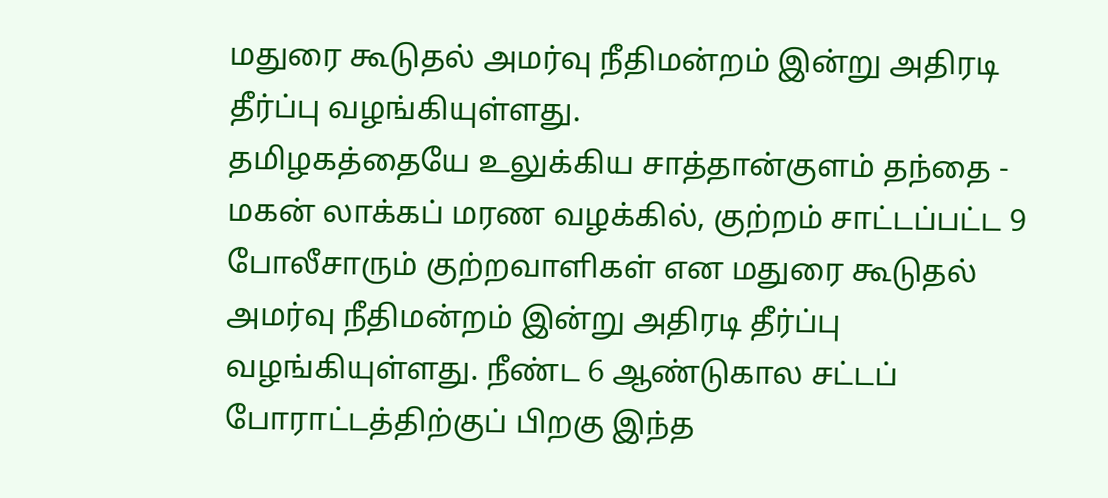மதுரை கூடுதல் அமர்வு நீதிமன்றம் இன்று அதிரடி தீர்ப்பு வழங்கியுள்ளது.
தமிழகத்தையே உலுக்கிய சாத்தான்குளம் தந்தை - மகன் லாக்கப் மரண வழக்கில், குற்றம் சாட்டப்பட்ட 9 போலீசாரும் குற்றவாளிகள் என மதுரை கூடுதல் அமர்வு நீதிமன்றம் இன்று அதிரடி தீர்ப்பு வழங்கியுள்ளது. நீண்ட 6 ஆண்டுகால சட்டப் போராட்டத்திற்குப் பிறகு இந்த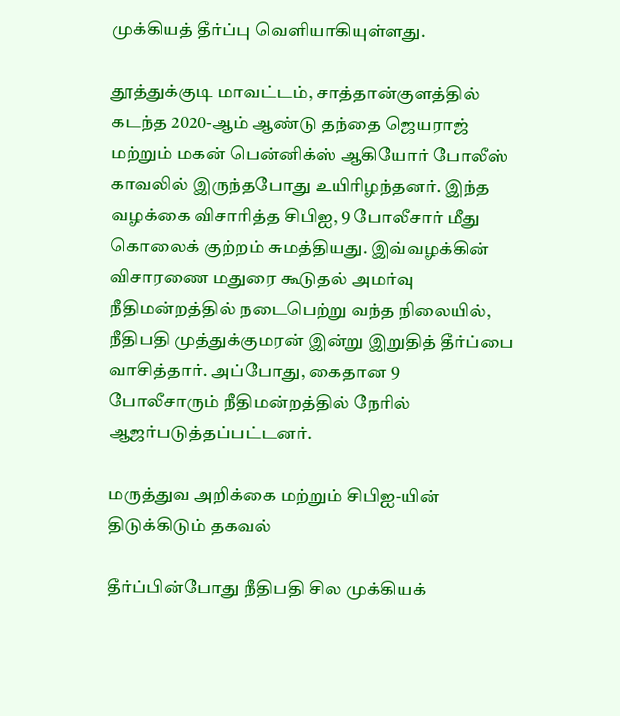முக்கியத் தீர்ப்பு வெளியாகியுள்ளது.

தூத்துக்குடி மாவட்டம், சாத்தான்குளத்தில் கடந்த 2020-ஆம் ஆண்டு தந்தை ஜெயராஜ் மற்றும் மகன் பென்னிக்ஸ் ஆகியோர் போலீஸ் காவலில் இருந்தபோது உயிரிழந்தனர். இந்த வழக்கை விசாரித்த சிபிஐ, 9 போலீசார் மீது கொலைக் குற்றம் சுமத்தியது. இவ்வழக்கின் விசாரணை மதுரை கூடுதல் அமர்வு நீதிமன்றத்தில் நடைபெற்று வந்த நிலையில், நீதிபதி முத்துக்குமரன் இன்று இறுதித் தீர்ப்பை வாசித்தார். அப்போது, கைதான 9 போலீசாரும் நீதிமன்றத்தில் நேரில் ஆஜர்படுத்தப்பட்டனர்.

மருத்துவ அறிக்கை மற்றும் சிபிஐ-யின் திடுக்கிடும் தகவல்

தீர்ப்பின்போது நீதிபதி சில முக்கியக்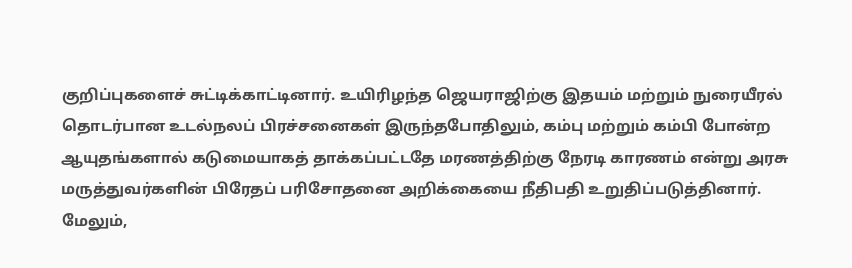குறிப்புகளைச் சுட்டிக்காட்டினார். உயிரிழந்த ஜெயராஜிற்கு இதயம் மற்றும் நுரையீரல் தொடர்பான உடல்நலப் பிரச்சனைகள் இருந்தபோதிலும், கம்பு மற்றும் கம்பி போன்ற ஆயுதங்களால் கடுமையாகத் தாக்கப்பட்டதே மரணத்திற்கு நேரடி காரணம் என்று அரசு மருத்துவர்களின் பிரேதப் பரிசோதனை அறிக்கையை நீதிபதி உறுதிப்படுத்தினார். மேலும்,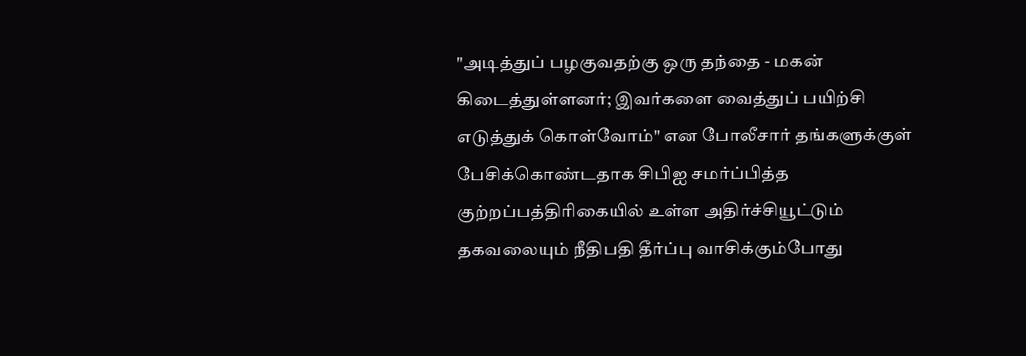"அடித்துப் பழகுவதற்கு ஒரு தந்தை - மகன் கிடைத்துள்ளனர்; இவர்களை வைத்துப் பயிற்சி எடுத்துக் கொள்வோம்" என போலீசார் தங்களுக்குள் பேசிக்கொண்டதாக சிபிஐ சமர்ப்பித்த குற்றப்பத்திரிகையில் உள்ள அதிர்ச்சியூட்டும் தகவலையும் நீதிபதி தீர்ப்பு வாசிக்கும்போது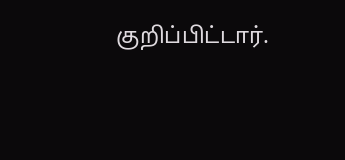குறிப்பிட்டார்.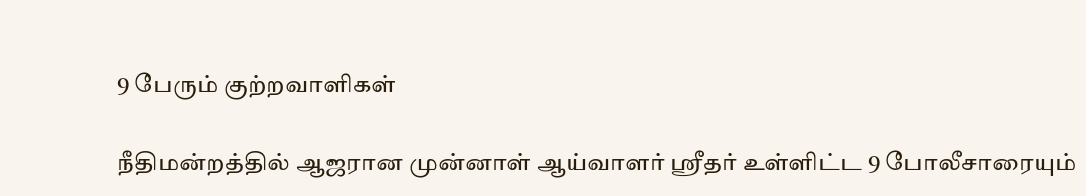9 பேரும் குற்றவாளிகள்

நீதிமன்றத்தில் ஆஜரான முன்னாள் ஆய்வாளர் ஸ்ரீதர் உள்ளிட்ட 9 போலீசாரையும்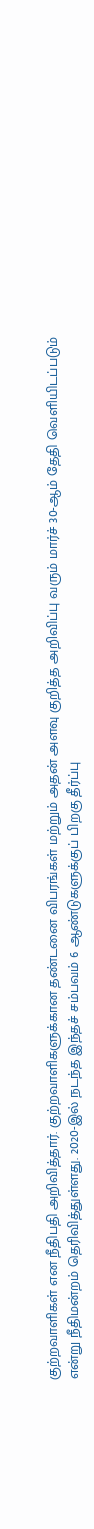குற்றவாளிகள் என நீதிபதி அறிவித்தார். குற்றவாளிகளுக்கான தண்டனை விபரங்கள் மற்றும் அதன் அளவு குறித்த அறிவிப்பு வரும் மார்ச் 30-ஆம் தேதி வெளியிடப்படும் என்று நீதிமன்றம் தெரிவித்துள்ளது. 2020-இல் நடந்த இந்தச் சம்பவம் 6 ஆண்டுகளுக்குப் பிறகு தீர்ப்பு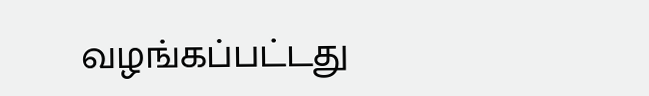வழங்கப்பட்டது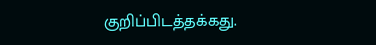குறிப்பிடத்தக்கது.